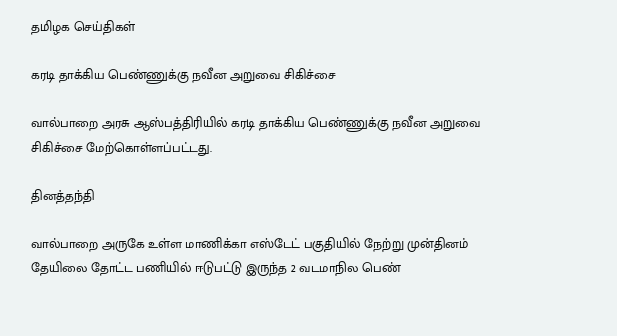தமிழக செய்திகள்

கரடி தாக்கிய பெண்ணுக்கு நவீன அறுவை சிகிச்சை

வால்பாறை அரசு ஆஸ்பத்திரியில் கரடி தாக்கிய பெண்ணுக்கு நவீன அறுவை சிகிச்சை மேற்கொள்ளப்பட்டது.

தினத்தந்தி

வால்பாறை அருகே உள்ள மாணிக்கா எஸ்டேட் பகுதியில் நேற்று முன்தினம் தேயிலை தோட்ட பணியில் ஈடுபட்டு இருந்த 2 வடமாநில பெண்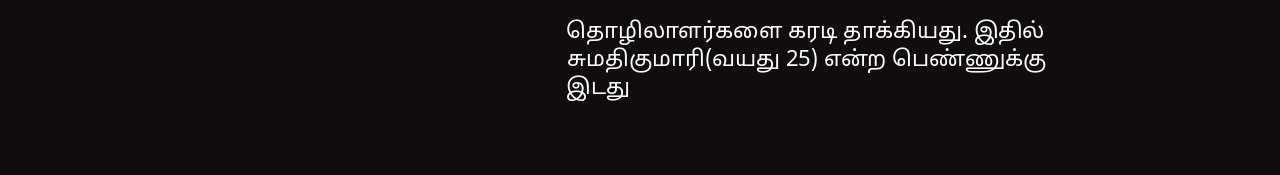தொழிலாளர்களை கரடி தாக்கியது. இதில் சுமதிகுமாரி(வயது 25) என்ற பெண்ணுக்கு இடது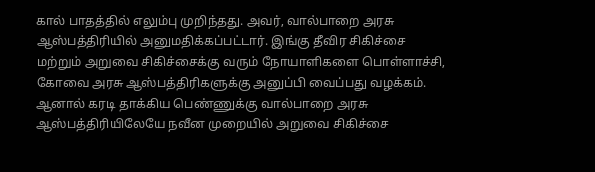கால் பாதத்தில் எலும்பு முறிந்தது. அவர், வால்பாறை அரசு ஆஸ்பத்திரியில் அனுமதிக்கப்பட்டார். இங்கு தீவிர சிகிச்சை மற்றும் அறுவை சிகிச்சைக்கு வரும் நோயாளிகளை பொள்ளாச்சி, கோவை அரசு ஆஸ்பத்திரிகளுக்கு அனுப்பி வைப்பது வழக்கம். ஆனால் கரடி தாக்கிய பெண்ணுக்கு வால்பாறை அரசு ஆஸ்பத்திரியிலேயே நவீன முறையில் அறுவை சிகிச்சை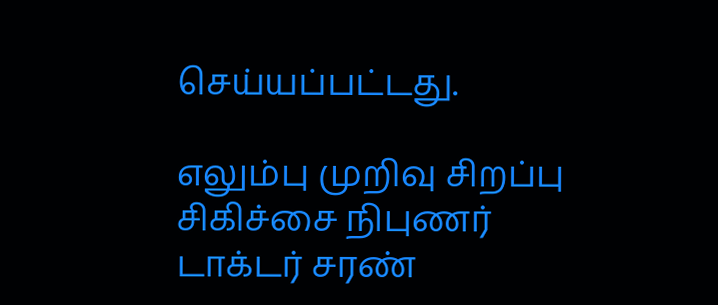செய்யப்பட்டது.

எலும்பு முறிவு சிறப்பு சிகிச்சை நிபுணர் டாக்டர் சரண்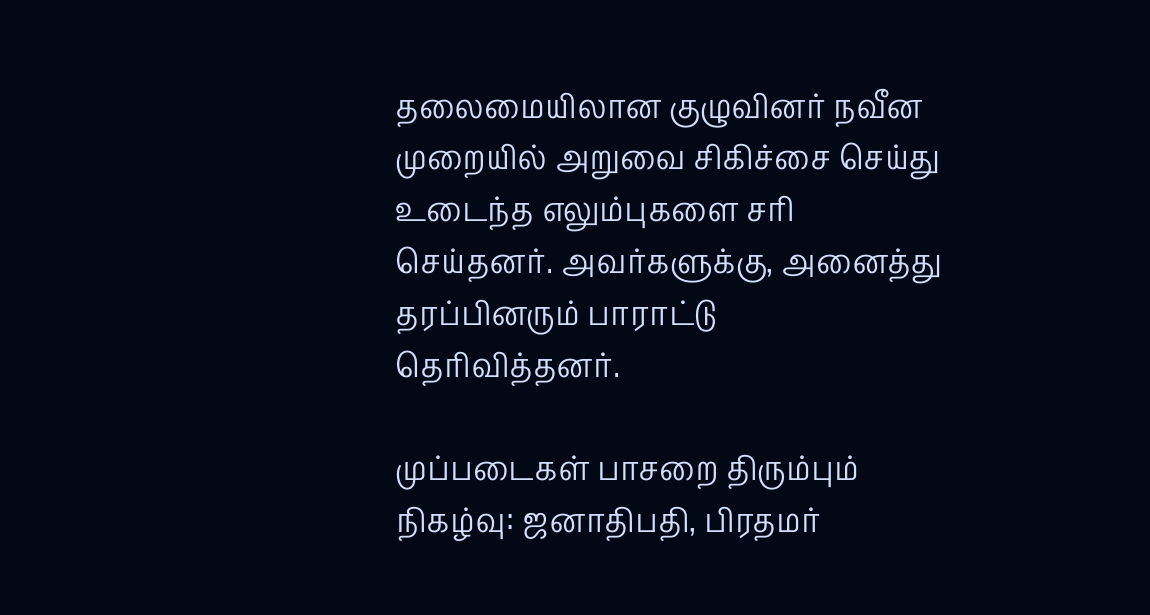தலைமையிலான குழுவினர் நவீன முறையில் அறுவை சிகிச்சை செய்து உடைந்த எலும்புகளை சரி செய்தனர். அவர்களுக்கு, அனைத்து தரப்பினரும் பாராட்டு தெரிவித்தனர்.

முப்படைகள் பாசறை திரும்பும் நிகழ்வு: ஜனாதிபதி, பிரதமர்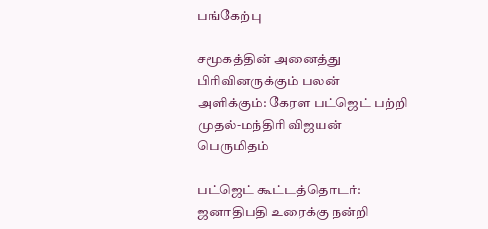பங்கேற்பு

சமூகத்தின் அனைத்து பிரிவினருக்கும் பலன் அளிக்கும்: கேரள பட்ஜெட் பற்றி முதல்-மந்திரி விஜயன் பெருமிதம்

பட்ஜெட் கூட்டத்தொடர்: ஜனாதிபதி உரைக்கு நன்றி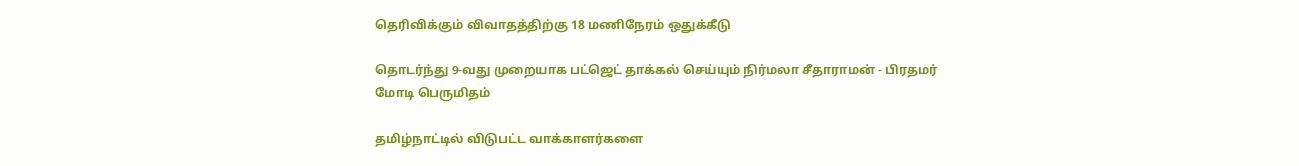தெரிவிக்கும் விவாதத்திற்கு 18 மணிநேரம் ஒதுக்கீடு

தொடர்ந்து 9-வது முறையாக பட்ஜெட் தாக்கல் செய்யும் நிர்மலா சீதாராமன் - பிரதமர் மோடி பெருமிதம்

தமிழ்நாட்டில் விடுபட்ட வாக்காளர்களை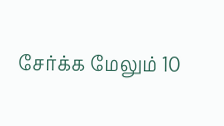சேர்க்க மேலும் 10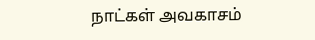நாட்கள் அவகாசம்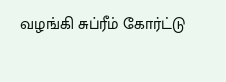வழங்கி சுப்ரீம் கோர்ட்டு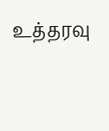உத்தரவு